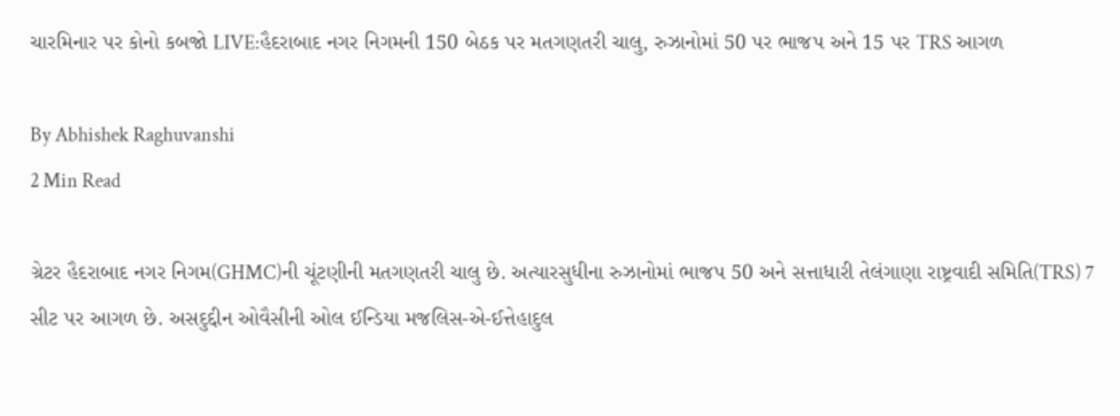ચારમિનાર પર કોનો કબજો LIVE:હૈદરાબાદ નગર નિગમની 150 બેઠક પર મતગણતરી ચાલુ, રુઝાનોમાં 50 પર ભાજપ અને 15 પર TRS આગળ

By Abhishek Raghuvanshi
2 Min Read

ગ્રેટર હૈદરાબાદ નગર નિગમ(GHMC)ની ચૂંટણીની મતગણતરી ચાલુ છે. અત્યારસુધીના રુઝાનોમાં ભાજપ 50 અને સત્તાધારી તેલંગાણા રાષ્ટ્રવાદી સમિતિ(TRS) 7 સીટ પર આગળ છે. અસદુદ્દીન ઓવૈસીની ઓલ ઈન્ડિયા મજલિસ-એ-ઈત્તેહાદુલ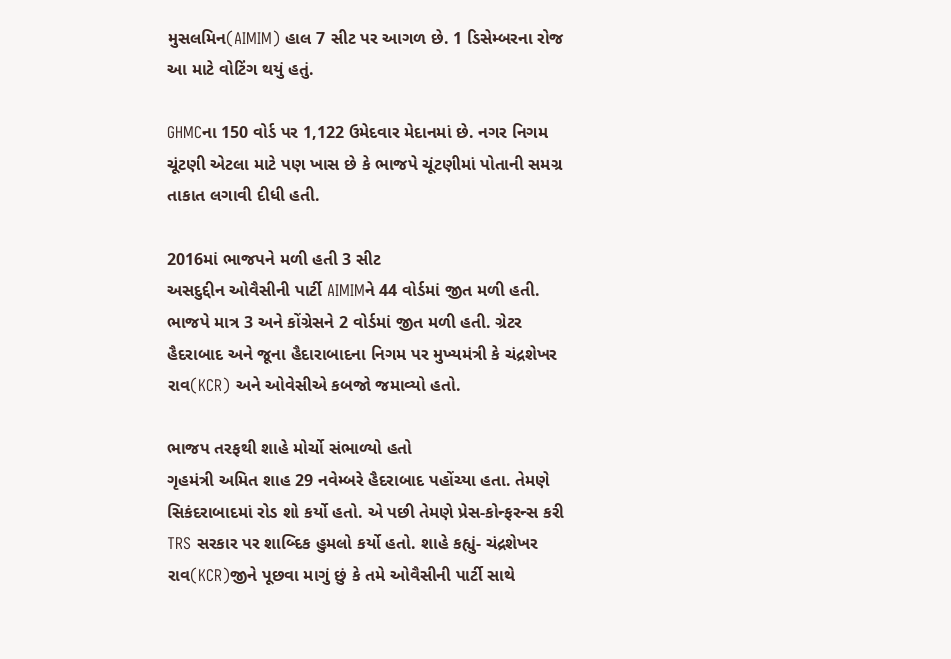મુસલમિન(AIMIM) હાલ 7 સીટ પર આગળ છે. 1 ડિસેમ્બરના રોજ આ માટે વોટિંગ થયું હતું.

GHMCના 150 વોર્ડ પર 1,122 ઉમેદવાર મેદાનમાં છે. નગર નિગમ ચૂંટણી એટલા માટે પણ ખાસ છે કે ભાજપે ચૂંટણીમાં પોતાની સમગ્ર તાકાત લગાવી દીધી હતી.

2016માં ભાજપને મળી હતી 3 સીટ
અસદુદ્દીન ઓવૈસીની પાર્ટી AIMIMને 44 વોર્ડમાં જીત મળી હતી. ભાજપે માત્ર 3 અને કોંગ્રેસને 2 વોર્ડમાં જીત મળી હતી. ગ્રેટર હૈદરાબાદ અને જૂના હૈદારાબાદના નિગમ પર મુખ્યમંત્રી કે ચંદ્રશેખર રાવ(KCR) અને ઓવેસીએ કબજો જમાવ્યો હતો.

ભાજપ તરફથી શાહે મોર્ચો સંભાળ્યો હતો
ગૃહમંત્રી અમિત શાહ 29 નવેમ્બરે હૈદરાબાદ પહોંચ્યા હતા. તેમણે સિકંદરાબાદમાં રોડ શો કર્યો હતો. એ પછી તેમણે પ્રેસ-કોન્ફરન્સ કરી TRS સરકાર પર શાબ્દિક હુમલો કર્યો હતો. શાહે કહ્યું- ચંદ્રશેખર રાવ(KCR)જીને પૂછવા માગું છું કે તમે ઓવૈસીની પાર્ટી સાથે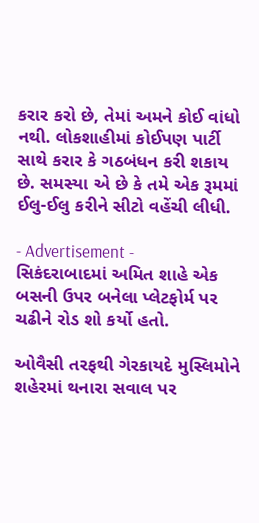કરાર કરો છે, તેમાં અમને કોઈ વાંધો નથી. લોકશાહીમાં કોઈપણ પાર્ટી સાથે કરાર કે ગઠબંધન કરી શકાય છે. સમસ્યા એ છે કે તમે એક રૂમમાં ઈલુ-ઈલુ કરીને સીટો વહેંચી લીધી.

- Advertisement -
સિકંદરાબાદમાં અમિત શાહે એક બસની ઉપર બનેલા પ્લેટફોર્મ પર ચઢીને રોડ શો કર્યો હતો.

ઓવૈસી તરફથી ગેરકાયદે મુસ્લિમોને શહેરમાં થનારા સવાલ પર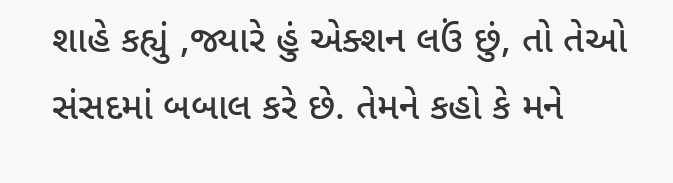શાહે કહ્યું ,જ્યારે હું એક્શન લઉં છું, તો તેઓ સંસદમાં બબાલ કરે છે. તેમને કહો કે મને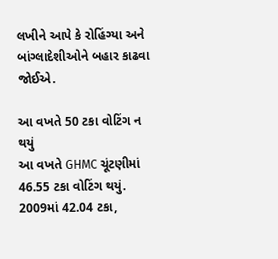લખીને આપે કે રોહિંગ્યા અને બાંગ્લાદેશીઓને બહાર કાઢવા જોઈએ.

આ વખતે 50 ટકા વોટિંગ ન થયું
આ વખતે GHMC ચૂંટણીમાં 46.55 ટકા વોટિંગ થયું. 2009માં 42.04 ટકા,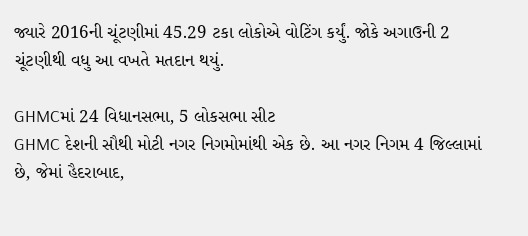જ્યારે 2016ની ચૂંટણીમાં 45.29 ટકા લોકોએ વોટિંગ કર્યું. જોકે અગાઉની 2 ચૂંટણીથી વધુ આ વખતે મતદાન થયું.

GHMCમાં 24 વિધાનસભા, 5 લોકસભા સીટ
GHMC દેશની સૌથી મોટી નગર નિગમોમાંથી એક છે. આ નગર નિગમ 4 જિલ્લામાં છે, જેમાં હૈદરાબાદ,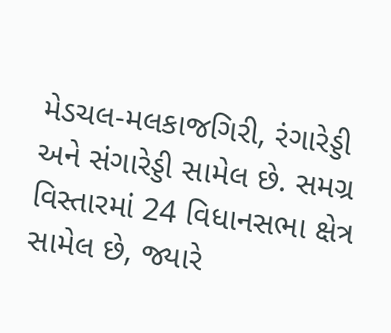મેડચલ-મલકાજગિરી, રંગારેડ્ડી અને સંગારેડ્ડી સામેલ છે. સમગ્ર વિસ્તારમાં 24 વિધાનસભા ક્ષેત્ર સામેલ છે, જ્યારે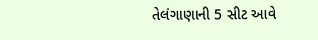તેલંગાણાની 5 સીટ આવે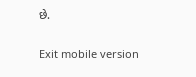છે.

Exit mobile version